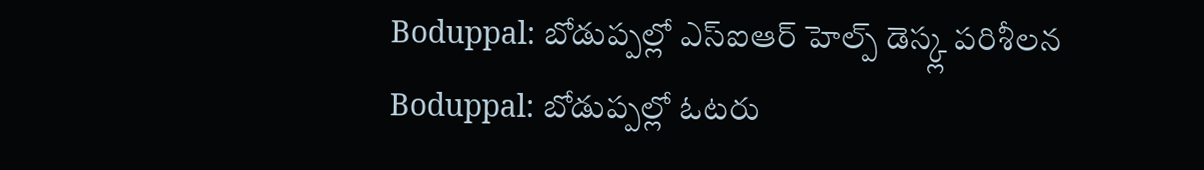Boduppal: బోడుప్పల్లో ఎస్ఐఆర్ హెల్ప్ డెస్క్ల పరిశీలన
Boduppal: బోడుప్పల్లో ఓటరు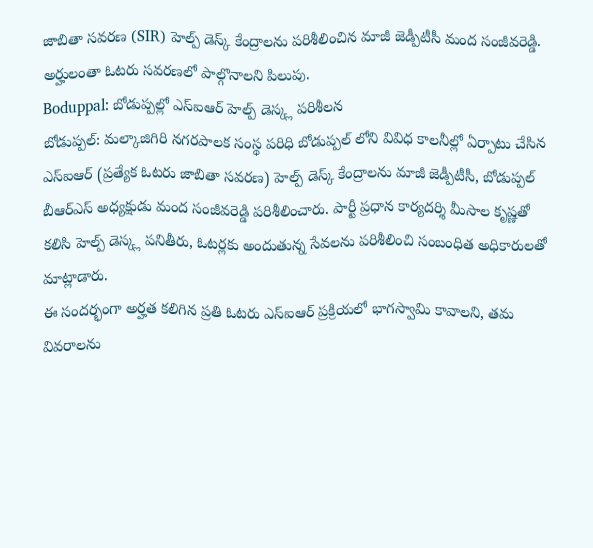జాబితా సవరణ (SIR) హెల్ప్ డెస్క్ కేంద్రాలను పరిశీలించిన మాజీ జెడ్పీటీసీ మంద సంజీవరెడ్డి. అర్హులంతా ఓటరు సవరణలో పాల్గొనాలని పిలుపు.
Boduppal: బోడుప్పల్లో ఎస్ఐఆర్ హెల్ప్ డెస్క్ల పరిశీలన
బోడుప్పల్: మల్కాజిగిరి నగరపాలక సంస్థ పరిధి బోడుప్పల్ లోని వివిధ కాలనీల్లో ఏర్పాటు చేసిన ఎస్ఐఆర్ (ప్రత్యేక ఓటరు జాబితా సవరణ) హెల్ప్ డెస్క్ కేంద్రాలను మాజీ జెడ్పీటీసీ, బోడుప్పల్ బీఆర్ఎస్ అధ్యక్షుడు మంద సంజీవరెడ్డి పరిశీలించారు. పార్టీ ప్రధాన కార్యదర్శి మీసాల కృష్ణతో కలిసి హెల్ప్ డెస్క్ల పనితీరు, ఓటర్లకు అందుతున్న సేవలను పరిశీలించి సంబంధిత అధికారులతో మాట్లాడారు.
ఈ సందర్భంగా అర్హత కలిగిన ప్రతి ఓటరు ఎస్ఐఆర్ ప్రక్రియలో భాగస్వామి కావాలని, తమ వివరాలను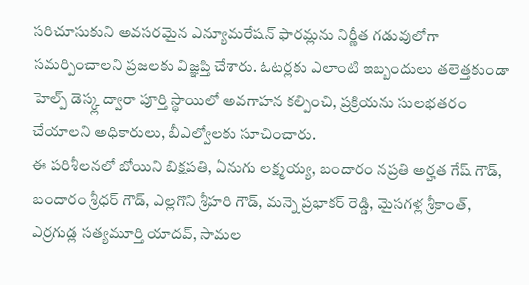సరిచూసుకుని అవసరమైన ఎన్యూమరేషన్ ఫారమ్లను నిర్ణీత గడువులోగా సమర్పించాలని ప్రజలకు విజ్ఞప్తి చేశారు. ఓటర్లకు ఎలాంటి ఇబ్బందులు తలెత్తకుండా హెల్ప్ డెస్క్ల ద్వారా పూర్తి స్థాయిలో అవగాహన కల్పించి, ప్రక్రియను సులభతరం చేయాలని అధికారులు, బీఎల్వోలకు సూచించారు.
ఈ పరిశీలనలో బోయిని బిక్షపతి, ఏనుగు లక్ష్మయ్య, బందారం నప్రతి అర్హత గేష్ గౌడ్, బందారం శ్రీధర్ గౌడ్, ఎల్లగొని శ్రీహరి గౌడ్, మన్నె ప్రభాకర్ రెడ్డి, మైసగళ్ల శ్రీకాంత్, ఎర్రగుడ్ల సత్యమూర్తి యాదవ్, సామల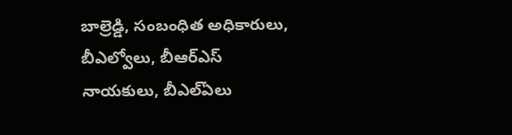బాల్రెడ్డి, సంబంధిత అధికారులు, బీఎల్వోలు, బీఆర్ఎస్ నాయకులు, బీఎల్ఏలు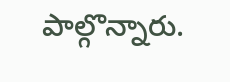పాల్గొన్నారు.